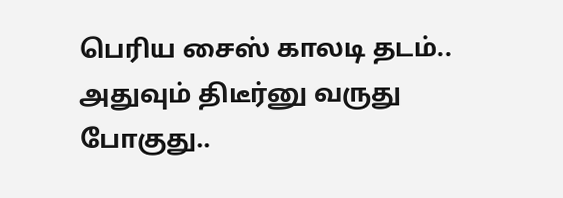பெரிய சைஸ் காலடி தடம்.. அதுவும் திடீர்னு வருது போகுது..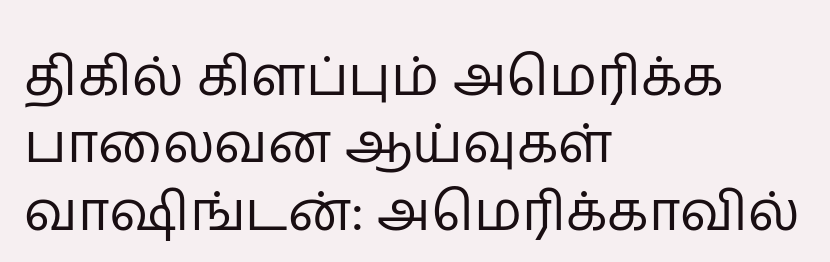திகில் கிளப்பும் அமெரிக்க பாலைவன ஆய்வுகள்
வாஷிங்டன்: அமெரிக்காவில்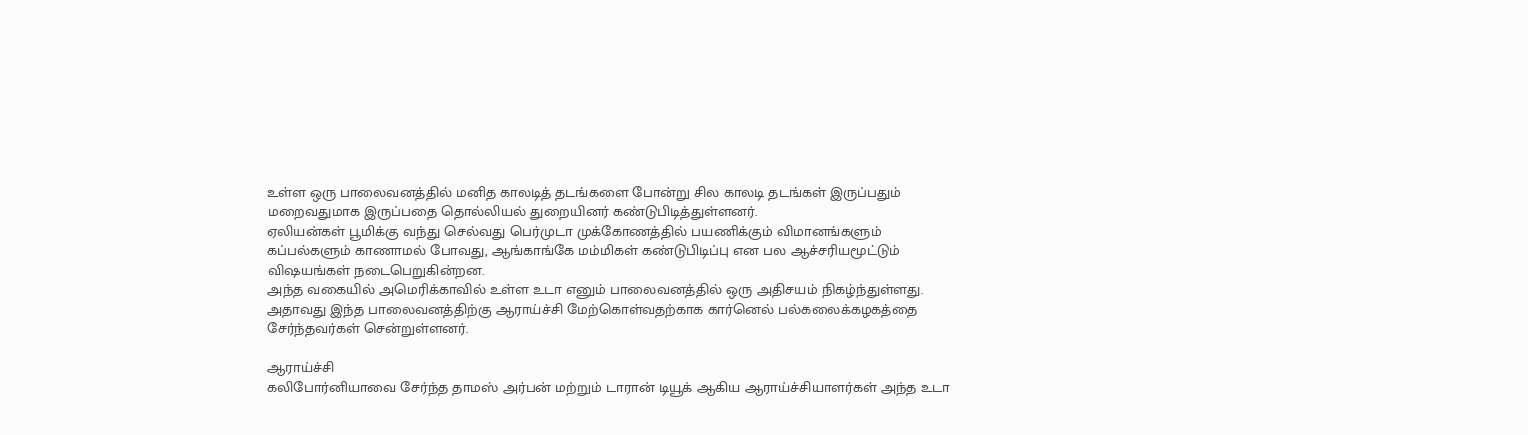உள்ள ஒரு பாலைவனத்தில் மனித காலடித் தடங்களை போன்று சில காலடி தடங்கள் இருப்பதும் மறைவதுமாக இருப்பதை தொல்லியல் துறையினர் கண்டுபிடித்துள்ளனர்.
ஏலியன்கள் பூமிக்கு வந்து செல்வது பெர்முடா முக்கோணத்தில் பயணிக்கும் விமானங்களும் கப்பல்களும் காணாமல் போவது, ஆங்காங்கே மம்மிகள் கண்டுபிடிப்பு என பல ஆச்சரியமூட்டும் விஷயங்கள் நடைபெறுகின்றன.
அந்த வகையில் அமெரிக்காவில் உள்ள உடா எனும் பாலைவனத்தில் ஒரு அதிசயம் நிகழ்ந்துள்ளது. அதாவது இந்த பாலைவனத்திற்கு ஆராய்ச்சி மேற்கொள்வதற்காக கார்னெல் பல்கலைக்கழகத்தை சேர்ந்தவர்கள் சென்றுள்ளனர்.

ஆராய்ச்சி
கலிபோர்னியாவை சேர்ந்த தாமஸ் அர்பன் மற்றும் டாரான் டியூக் ஆகிய ஆராய்ச்சியாளர்கள் அந்த உடா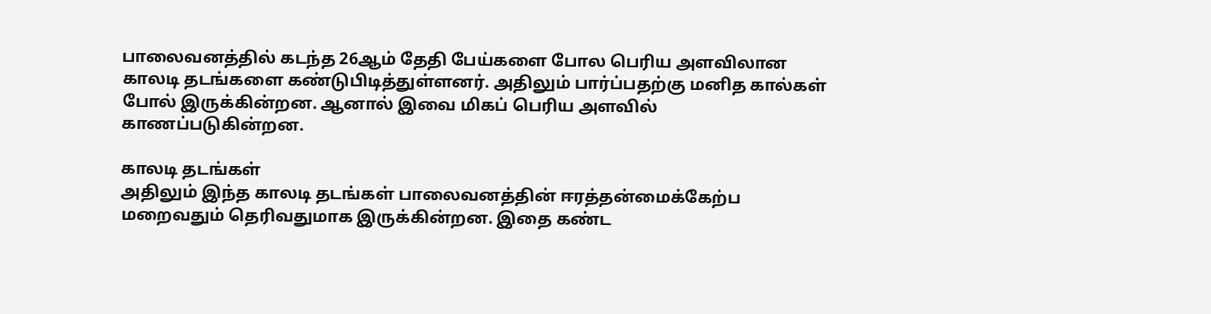பாலைவனத்தில் கடந்த 26ஆம் தேதி பேய்களை போல பெரிய அளவிலான காலடி தடங்களை கண்டுபிடித்துள்ளனர். அதிலும் பார்ப்பதற்கு மனித கால்கள் போல் இருக்கின்றன. ஆனால் இவை மிகப் பெரிய அளவில் காணப்படுகின்றன.

காலடி தடங்கள்
அதிலும் இந்த காலடி தடங்கள் பாலைவனத்தின் ஈரத்தன்மைக்கேற்ப மறைவதும் தெரிவதுமாக இருக்கின்றன. இதை கண்ட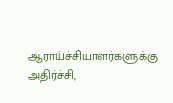ஆராய்ச்சியாளர்களுக்கு அதிர்ச்சி,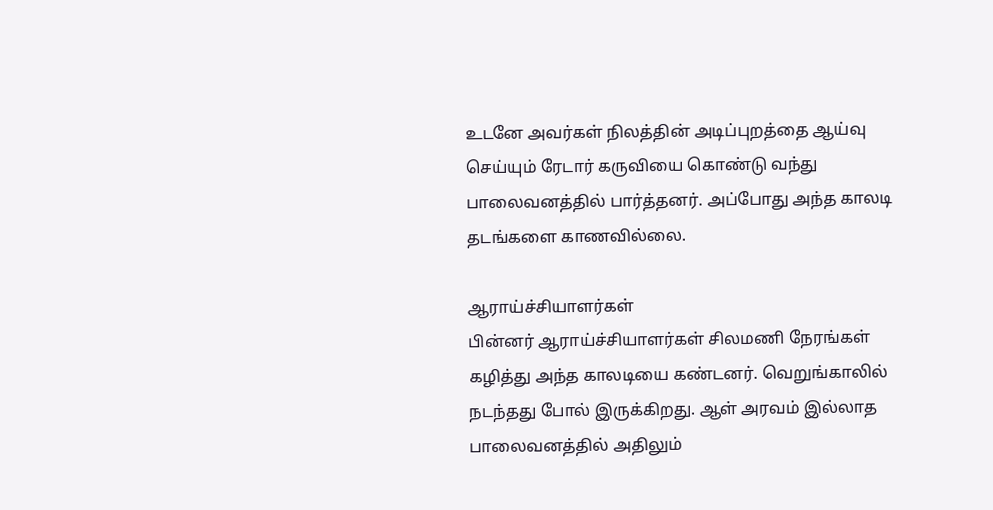உடனே அவர்கள் நிலத்தின் அடிப்புறத்தை ஆய்வு செய்யும் ரேடார் கருவியை கொண்டு வந்து பாலைவனத்தில் பார்த்தனர். அப்போது அந்த காலடி தடங்களை காணவில்லை.

ஆராய்ச்சியாளர்கள்
பின்னர் ஆராய்ச்சியாளர்கள் சிலமணி நேரங்கள் கழித்து அந்த காலடியை கண்டனர். வெறுங்காலில் நடந்தது போல் இருக்கிறது. ஆள் அரவம் இல்லாத பாலைவனத்தில் அதிலும்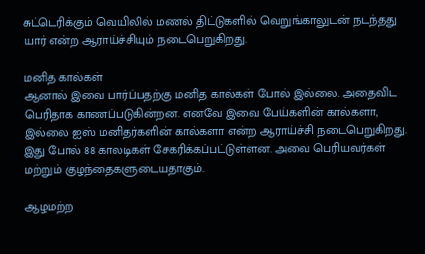சுட்டெரிக்கும் வெயிலில் மணல் திட்டுகளில் வெறுங்காலுடன் நடந்தது யார் என்ற ஆராய்ச்சியும் நடைபெறுகிறது.

மனித கால்கள்
ஆனால் இவை பார்ப்பதற்கு மனித கால்கள் போல் இல்லை. அதைவிட பெரிதாக காணப்படுகின்றன. எனவே இவை பேய்களின் கால்களா, இல்லை ஐஸ் மனிதர்களின் கால்களா என்ற ஆராய்ச்சி நடைபெறுகிறது. இது போல் 88 காலடிகள் சேகரிக்கப்பட்டுள்ளன. அவை பெரியவர்கள் மற்றும் குழந்தைகளுடையதாகும்.

ஆழமற்ற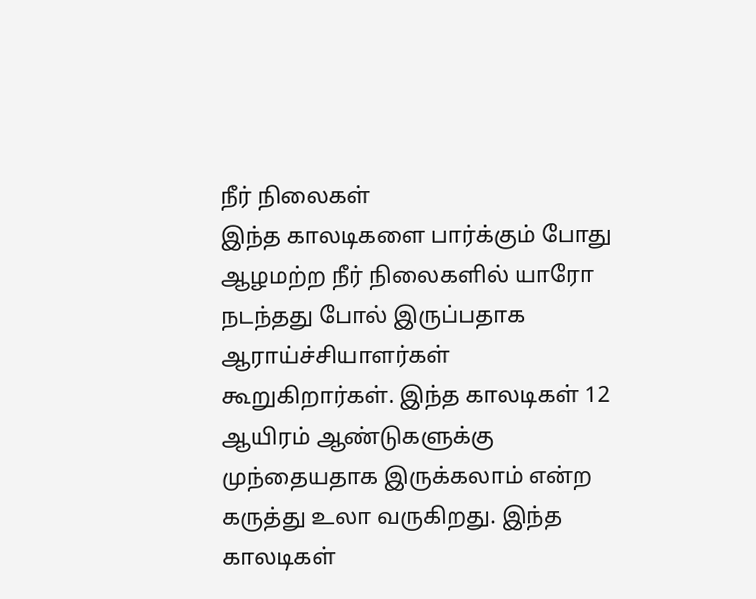நீர் நிலைகள்
இந்த காலடிகளை பார்க்கும் போது ஆழமற்ற நீர் நிலைகளில் யாரோ நடந்தது போல் இருப்பதாக ஆராய்ச்சியாளர்கள் கூறுகிறார்கள். இந்த காலடிகள் 12 ஆயிரம் ஆண்டுகளுக்கு முந்தையதாக இருக்கலாம் என்ற கருத்து உலா வருகிறது. இந்த காலடிகள்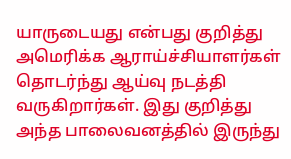யாருடையது என்பது குறித்து அமெரிக்க ஆராய்ச்சியாளர்கள் தொடர்ந்து ஆய்வு நடத்தி வருகிறார்கள். இது குறித்து அந்த பாலைவனத்தில் இருந்து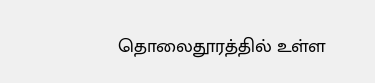தொலைதூரத்தில் உள்ள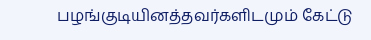பழங்குடியினத்தவர்களிடமும் கேட்டு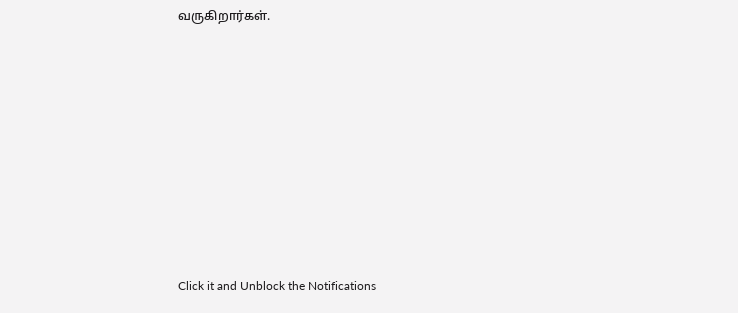வருகிறார்கள்.












Click it and Unblock the Notifications